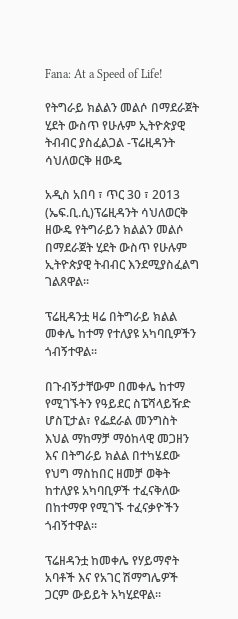Fana: At a Speed of Life!

የትግራይ ክልልን መልሶ በማደራጀት ሂደት ውስጥ የሁሉም ኢትዮጵያዊ ትብብር ያስፈልጋል -ፕሬዚዳንት ሳህለወርቅ ዘውዴ

አዲስ አበባ ፣ ጥር 30 ፣ 2013 (ኤፍ.ቢ.ሲ)ፕሬዚዳንት ሳህለወርቅ ዘውዴ የትግራይን ክልልን መልሶ በማደራጀት ሂደት ውስጥ የሁሉም ኢትዮጵያዊ ትብብር እንደሚያስፈልግ ገልጸዋል፡፡

ፕሬዚዳንቷ ዛሬ በትግራይ ክልል መቀሌ ከተማ የተለያዩ አካባቢዎችን ጎብኝተዋል፡፡

በጉብኝታቸውም በመቀሌ ከተማ የሚገኙትን የዓይደር ስፔሻላይዥድ ሆስፒታል፣ የፌደራል መንግስት እህል ማከማቻ ማዕከላዊ መጋዘን እና በትግራይ ክልል በተካሄደው የህግ ማስከበር ዘመቻ ወቅት ከተለያዩ አካባቢዎች ተፈናቅለው በከተማዋ የሚገኙ ተፈናቃዮችን ጎብኝተዋል፡፡

ፕሬዘዳንቷ ከመቀሌ የሃይማኖት አባቶች እና የአገር ሽማግሌዎች ጋርም ውይይት አካሂደዋል፡፡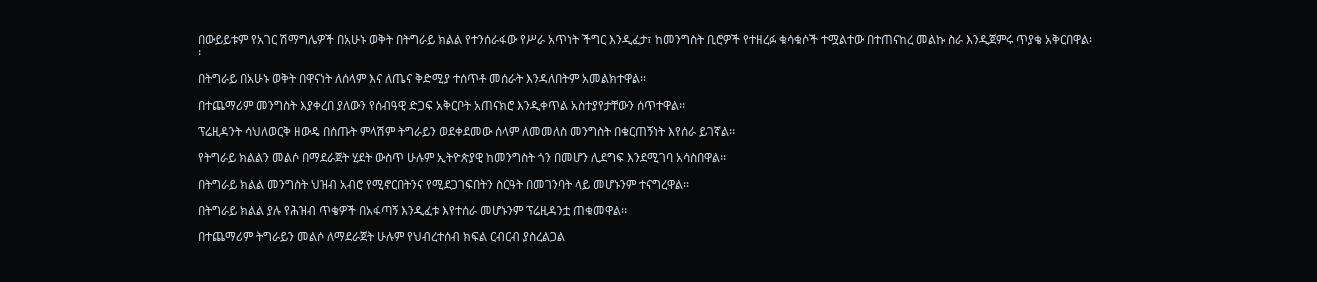በውይይቱም የአገር ሽማግሌዎች በአሁኑ ወቅት በትግራይ ክልል የተንሰራፋው የሥራ አጥነት ችግር እንዲፈታ፣ ከመንግስት ቢሮዎች የተዘረፉ ቁሳቁሶች ተሟልተው በተጠናከረ መልኩ ስራ እንዲጀምሩ ጥያቄ አቅርበዋል፡፡

በትግራይ በአሁኑ ወቅት በዋናነት ለሰላም እና ለጤና ቅድሚያ ተሰጥቶ መሰራት እንዳለበትም አመልክተዋል፡፡

በተጨማሪም መንግስት እያቀረበ ያለውን የሰብዓዊ ድጋፍ አቅርቦት አጠናክሮ እንዲቀጥል አስተያየታቸውን ሰጥተዋል፡፡

ፕሬዚዳንት ሳህለወርቅ ዘውዴ በሰጡት ምላሽም ትግራይን ወደቀደመው ሰላም ለመመለስ መንግስት በቁርጠኝነት እየሰራ ይገኛል፡፡

የትግራይ ክልልን መልሶ በማደራጀት ሂደት ውስጥ ሁሉም ኢትዮጵያዊ ከመንግስት ጎን በመሆን ሊደግፍ እንደሚገባ አሳስበዋል፡፡

በትግራይ ክልል መንግስት ህዝብ አብሮ የሚኖርበትንና የሚደጋገፍበትን ስርዓት በመገንባት ላይ መሆኑንም ተናግረዋል፡፡

በትግራይ ክልል ያሉ የሕዝብ ጥቄዎች በአፋጣኝ እንዲፈቱ እየተሰራ መሆኑንም ፕሬዚዳንቷ ጠቁመዋል፡፡

በተጨማሪም ትግራይን መልሶ ለማደራጀት ሁሉም የህብረተሰብ ክፍል ርብርብ ያስረልጋል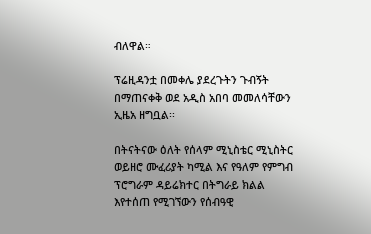ብለዋል።

ፕሬዚዳንቷ በመቀሌ ያደረጉትን ጉብኝት በማጠናቀቅ ወደ አዲስ አበባ መመለሳቸውን ኢዜአ ዘግቧል፡፡

በትናትናው ዕለት የሰላም ሚኒስቴር ሚኒስትር ወይዘሮ ሙፈሪያት ካሚል እና የዓለም የምግብ ፕሮግራም ዳይሬክተር በትግራይ ክልል እየተሰጠ የሚገኘውን የሰብዓዊ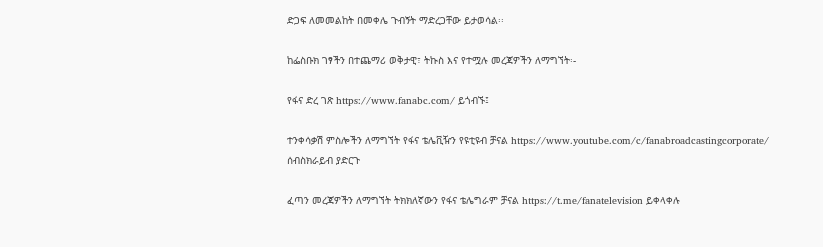ድጋፍ ለመመልከት በመቀሌ ጉብኝት ማድረጋቸው ይታወሳል፡፡

ከፌስቡክ ገፃችን በተጨማሪ ወቅታዊ፣ ትኩስ እና የተሟሉ መረጃዎችን ለማግኘት፡-

የፋና ድረ ገጽ https://www.fanabc.com/ ይጎብኙ፤

ተንቀሳቃሽ ምስሎችን ለማግኘት የፋና ቴሌቪዥን የዩቲዩብ ቻናል https://www.youtube.com/c/fanabroadcastingcorporate/ ሰብስክራይብ ያድርጉ

ፈጣን መረጃዎችን ለማግኘት ትክክለኛውን የፋና ቴሌግራም ቻናል https://t.me/fanatelevision ይቀላቀሉ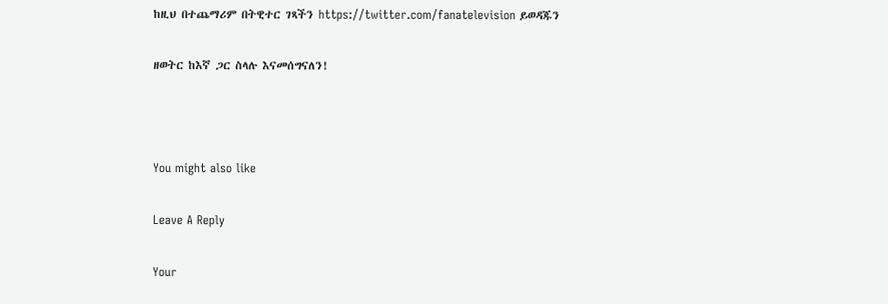ከዚህ በተጨማሪም በትዊተር ገጻችን https://twitter.com/fanatelevision ይወዳጁን

ዘወትር ከእኛ ጋር ስላሉ እናመሰግናለን!



You might also like

Leave A Reply

Your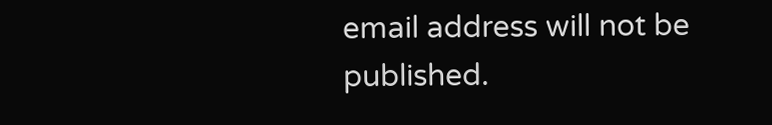email address will not be published.